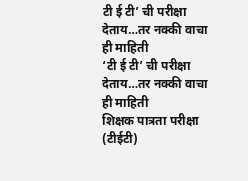टी ई टी’ ची परीक्षा देताय…तर नक्की वाचा ही माहिती
‘टी ई टी’ ची परीक्षा देताय…तर नक्की वाचा ही माहिती
शिक्षक पात्रता परीक्षा (टीईटी)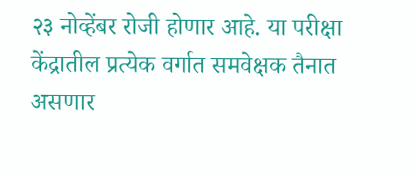२३ नोव्हेंबर रोजी होणार आहे. या परीक्षा केंद्रातील प्रत्येक वर्गात समवेक्षक तैनात असणार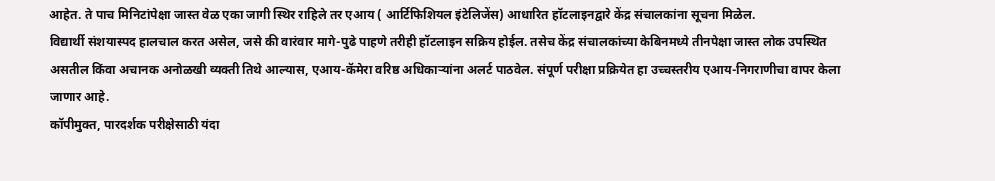आहेत. ते पाच मिनिटांपेक्षा जास्त वेळ एका जागी स्थिर राहिले तर एआय ( आर्टिफिशियल इंटेलिजेंस) आधारित हॉटलाइनद्वारे केंद्र संचालकांना सूचना मिळेल.
विद्यार्थी संशयास्पद हालचाल करत असेल, जसे की वारंवार मागे-पुढे पाहणे तरीही हॉटलाइन सक्रिय होईल. तसेच केंद्र संचालकांच्या केबिनमध्ये तीनपेक्षा जास्त लोक उपस्थित असतील किंवा अचानक अनोळखी व्यक्ती तिथे आल्यास, एआय-कॅमेरा वरिष्ठ अधिकाऱ्यांना अलर्ट पाठवेल. संपूर्ण परीक्षा प्रक्रियेत हा उच्चस्तरीय एआय-निगराणीचा वापर केला जाणार आहे.
कॉपीमुक्त, पारदर्शक परीक्षेसाठी यंदा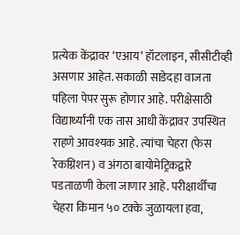प्रत्येक केंद्रावर ‘एआय’ हॉटलाइन, सीसीटीव्ही असणार आहेत. सकाळी साडेदहा वाजता पहिला पेपर सुरू होणार आहे. परीक्षेसाठी विद्यार्थ्यांनी एक तास आधी केंद्रावर उपस्थित राहणे आवश्यक आहे. त्यांचा चेहरा (फेस रेकग्निशन) व अंगठा बायोमेट्रिकद्वारे पडताळणी केला जाणार आहे. परीक्षार्थींचा चेहरा किमान ५० टक्के जुळायला हवा,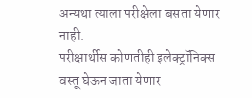अन्यथा त्याला परीक्षेला बसता येणार नाही.
परीक्षार्थीस कोणतीही इलेक्ट्रॉनिक्स वस्तू घेऊन जाता येणार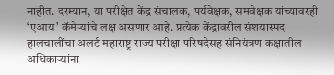नाहीत. दरम्यान, या परीक्षेत केंद्र संचालक, पर्यवेक्षक, समवेक्षक यांच्यावरही ‘एआय’ कॅमेऱ्यांचे लक्ष असणार आहे. प्रत्येक केंद्रावरील संशयास्पद हालचालींचा अलर्ट महाराष्ट्र राज्य परीक्षा परिषदेसह संनियंत्रण कक्षातील अधिकाऱ्यांना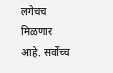लगेचच मिळणार आहे. सर्वोच्च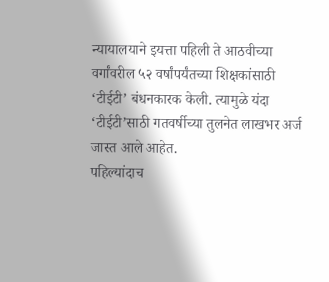न्यायालयाने इयत्ता पहिली ते आठवीच्या वर्गांवरील ५२ वर्षांपर्यंतच्या शिक्षकांसाठी ‘टीईटी’ बंधनकारक केली. त्यामुळे यंदा ‘टीईटी’साठी गतवर्षीच्या तुलनेत लाखभर अर्ज जास्त आले आहेत.
पहिल्यांदाच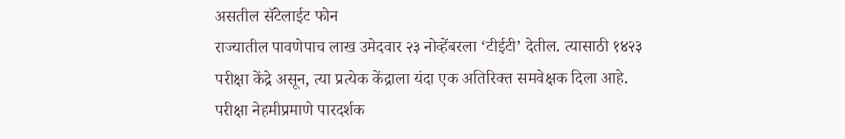असतील सॅटेलाईट फोन
राज्यातील पावणेपाच लाख उमेदवार २३ नोव्हेंबरला ‘टीईटी’ देतील. त्यासाठी १४२३ परीक्षा केंद्रे असून, त्या प्रत्येक केंद्राला यंदा एक अतिरिक्त समवेक्षक दिला आहे. परीक्षा नेहमीप्रमाणे पारदर्शक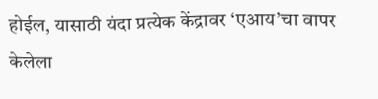होईल, यासाठी यंदा प्रत्येक केंद्रावर ‘एआय’चा वापर केलेला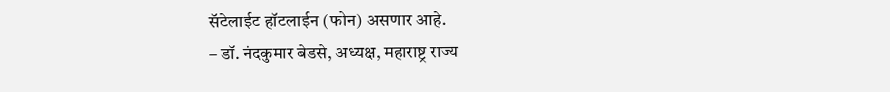सॅटेलाईट हॉटलाईन (फोन) असणार आहे.
– डॉ. नंदकुमार बेडसे, अध्यक्ष, महाराष्ट्र राज्य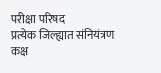परीक्षा परिषद
प्रत्येक जिल्ह्यात संनियंत्रण कक्ष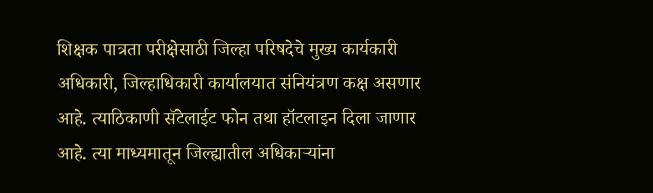शिक्षक पात्रता परीक्षेसाठी जिल्हा परिषदेचे मुख्य कार्यकारी अधिकारी, जिल्हाधिकारी कार्यालयात संनियंत्रण कक्ष असणार आहे. त्याठिकाणी सॅटेलाईट फोन तथा हॉटलाइन दिला जाणार आहे. त्या माध्यमातून जिल्ह्यातील अधिकाऱ्यांना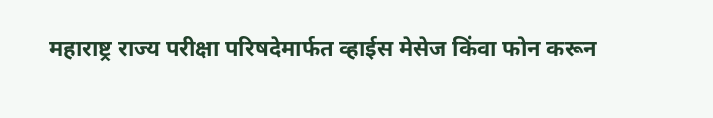महाराष्ट्र राज्य परीक्षा परिषदेमार्फत व्हाईस मेसेज किंवा फोन करून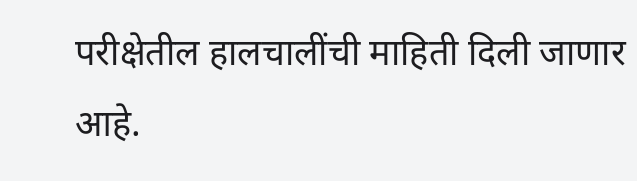परीक्षेतील हालचालींची माहिती दिली जाणार आहे.